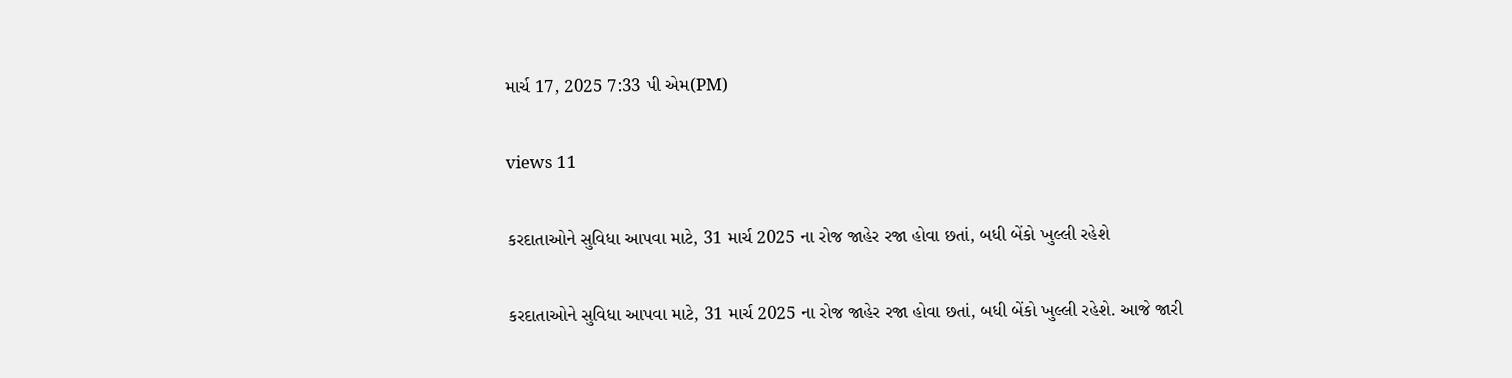માર્ચ 17, 2025 7:33 પી એમ(PM)

views 11

કરદાતાઓને સુવિધા આપવા માટે, 31 માર્ચ 2025 ના રોજ જાહેર રજા હોવા છતાં, બધી બેંકો ખુલ્લી રહેશે

કરદાતાઓને સુવિધા આપવા માટે, 31 માર્ચ 2025 ના રોજ જાહેર રજા હોવા છતાં, બધી બેંકો ખુલ્લી રહેશે. આજે જારી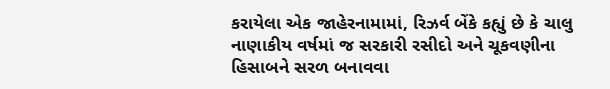કરાયેલા એક જાહેરનામામાં, રિઝર્વ બેંકે કહ્યું છે કે ચાલુ નાણાકીય વર્ષમાં જ સરકારી રસીદો અને ચૂકવણીના હિસાબને સરળ બનાવવા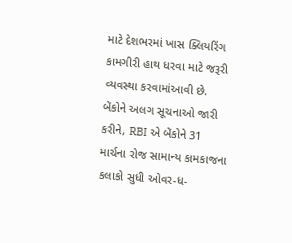માટે દેશભરમાં ખાસ ક્લિયરિંગ કામગીરી હાથ ધરવા માટે જરૂરી વ્યવસ્થા કરવામાંઆવી છે. બેંકોને અલગ સૂચનાઓ જારી કરીને, RBI એ બેંકોને 31 માર્ચના રોજ સામાન્ય કામકાજના કલાકો સુધી ઓવર-ધ-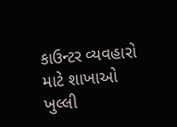કાઉન્ટર વ્યવહારો માટે શાખાઓ ખુલ્લી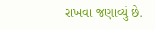રાખવા જણાવ્યું છે.